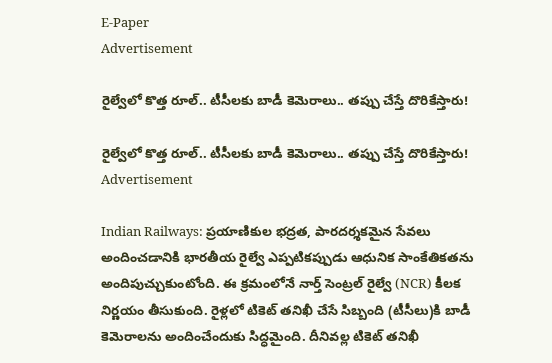E-Paper
Advertisement

రైల్వేలో కొత్త రూల్.. టీసీలకు బాడీ కెమెరాలు.. తప్పు చేస్తే దొరికేస్తారు!

రైల్వేలో కొత్త రూల్.. టీసీలకు బాడీ కెమెరాలు.. తప్పు చేస్తే దొరికేస్తారు!
Advertisement

Indian Railways: ప్రయాణికుల భద్రత, పారదర్శకమైన సేవలు అందించడానికి భారతీయ రైల్వే ఎప్పటికప్పుడు ఆధునిక సాంకేతికతను అందిపుచ్చుకుంటోంది. ఈ క్రమంలోనే నార్త్ సెంట్రల్ రైల్వే (NCR) కీలక నిర్ణయం తీసుకుంది. రైళ్లలో టికెట్ తనిఖీ చేసే సిబ్బంది (టీసీలు)కి బాడీ కెమెరాలను అందించేందుకు సిద్ధమైంది. దీనివల్ల టికెట్ తనిఖీ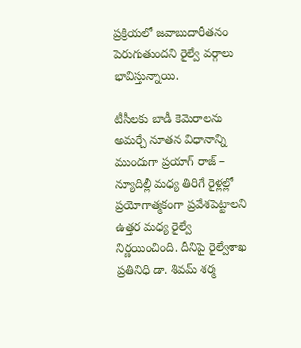ప్రక్రియలో జవాబుదారీతనం పెరుగుతుందని రైల్వే వర్గాలు భావిస్తున్నాయి.

టీసీలకు బాడీ కెమెరాలను అమర్చే నూతన విధానాన్ని ముందుగా ప్రయాగ్ రాజ్ – న్యూదిల్లీ మధ్య తిరిగే రైళ్లల్లో ప్రయోగాత్మకంగా ప్రవేశపెట్టాలని ఉత్తర మధ్య రైల్వే నిర్ణయించింది. దీనిపై రైల్వేశాఖ ప్రతినిధి డా. శివమ్ శర్మ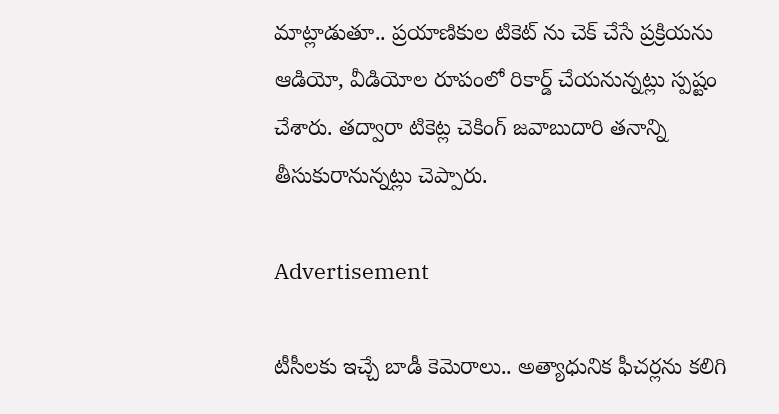మాట్లాడుతూ.. ప్రయాణికుల టికెట్ ను చెక్ చేసే ప్రక్రియను ఆడియో, వీడియోల రూపంలో రికార్డ్ చేయనున్నట్లు స్పష్టం చేశారు. తద్వారా టికెట్ల చెకింగ్ జవాబుదారి తనాన్ని తీసుకురానున్నట్లు చెప్పారు.

Advertisement

టీసీలకు ఇచ్చే బాడీ కెమెరాలు.. అత్యాధునిక ఫీచర్లను కలిగి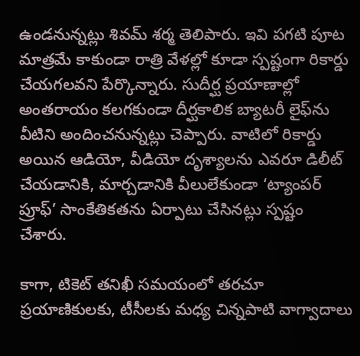ఉండనున్నట్లు శివమ్ శర్మ తెలిపారు. ఇవి పగటి పూట మాత్రమే కాకుండా రాత్రి వేళల్లో కూడా స్పష్టంగా రికార్డు చేయగలవని పేర్కొన్నారు. సుదీర్ఘ ప్రయాణాల్లో అంతరాయం కలగకుండా దీర్ఘకాలిక బ్యాటరీ లైఫ్‌ను వీటిని అందించనున్నట్లు చెప్పారు. వాటిలో రికార్డు అయిన ఆడియో, వీడియో దృశ్యాలను ఎవరూ డిలీట్ చేయడానికి, మార్చడానికి వీలులేకుండా ‘ట్యాంపర్ ప్రూఫ్’ సాంకేతికతను ఏర్పాటు చేసినట్లు స్పష్టం చేశారు.

కాగా, టికెట్ తనిఖీ సమయంలో తరచూ ప్రయాణికులకు, టీసీలకు మధ్య చిన్నపాటి వాగ్వాదాలు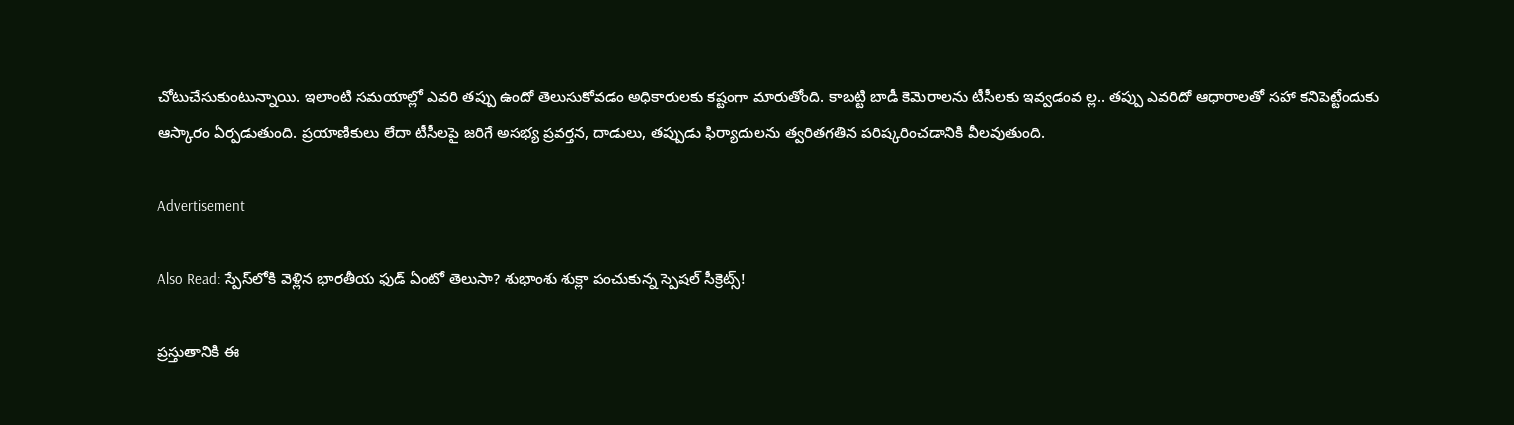చోటుచేసుకుంటున్నాయి. ఇలాంటి సమయాల్లో ఎవరి తప్పు ఉందో తెలుసుకోవడం అధికారులకు కష్టంగా మారుతోంది. కాబట్టి బాడీ కెమెరాలను టీసీలకు ఇవ్వడంవ ల్ల.. తప్పు ఎవరిదో ఆధారాలతో సహా కనిపెట్టేందుకు ఆస్కారం ఏర్పడుతుంది. ప్రయాణికులు లేదా టీసీలపై జరిగే అసభ్య ప్రవర్తన, దాడులు, తప్పుడు ఫిర్యాదులను త్వరితగతిన పరిష్కరించడానికి వీలవుతుంది.

Advertisement

Also Read: స్పేస్‌లోకి వెళ్లిన భారతీయ ఫుడ్ ఏంటో తెలుసా? శుభాంశు శుక్లా పంచుకున్న స్పెషల్ సీక్రెట్స్!

ప్రస్తుతానికి ఈ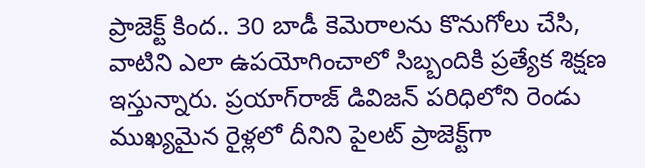ప్రాజెక్ట్ కింద.. 30 బాడీ కెమెరాలను కొనుగోలు చేసి, వాటిని ఎలా ఉపయోగించాలో సిబ్బందికి ప్రత్యేక శిక్షణ ఇస్తున్నారు. ప్రయాగ్‌రాజ్ డివిజన్ పరిధిలోని రెండు ముఖ్యమైన రైళ్లలో దీనిని పైలట్ ప్రాజెక్ట్‌గా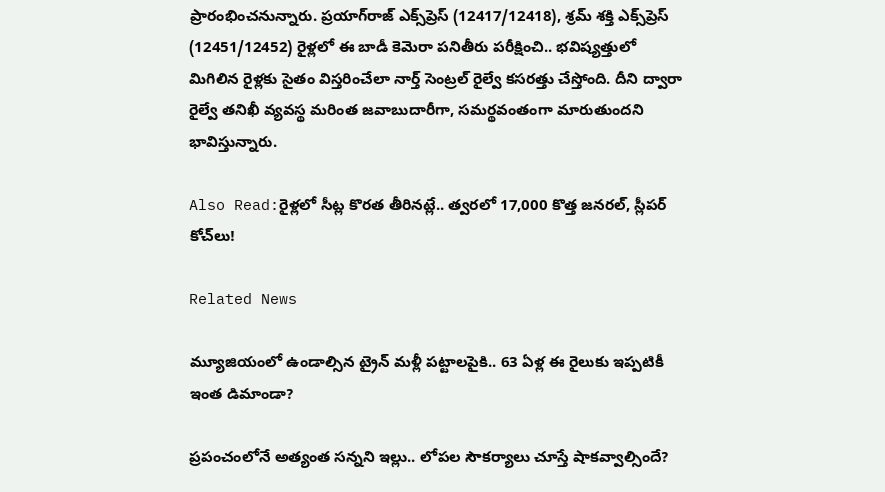ప్రారంభించనున్నారు. ప్రయాగ్‌రాజ్ ఎక్స్‌ప్రెస్ (12417/12418), శ్రమ్ శక్తి ఎక్స్‌ప్రెస్ (12451/12452) రైళ్లలో ఈ బాడీ కెమెరా పనితీరు పరీక్షించి.. భవిష్యత్తులో మిగిలిన రైళ్లకు సైతం విస్తరించేలా నార్త్ సెంట్రల్ రైల్వే కసరత్తు చేస్తోంది. దీని ద్వారా రైల్వే తనిఖీ వ్యవస్థ మరింత జవాబుదారీగా, సమర్థవంతంగా మారుతుందని భావిస్తున్నారు.

Also Read:రైళ్లలో సీట్ల కొరత తీరినట్లే.. త్వరలో 17,000 కొత్త జనరల్, స్లీపర్ కోచ్‌లు!

Related News

మ్యూజియంలో ఉండాల్సిన ట్రైన్ మళ్లీ పట్టాలపైకి.. 63 ఏళ్ల ఈ రైలుకు ఇప్పటికీ ఇంత డిమాండా?

ప్రపంచంలోనే అత్యంత సన్నని ఇల్లు.. లోపల సౌకర్యాలు చూస్తే షాకవ్వాల్సిందే?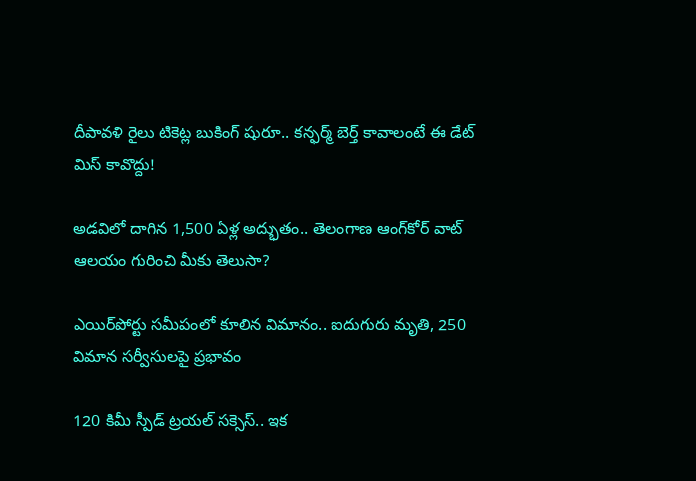దీపావళి రైలు టికెట్ల బుకింగ్ షురూ.. కన్ఫర్మ్ బెర్త్ కావాలంటే ఈ డేట్ మిస్ కావొద్దు!

అడవిలో దాగిన 1,500 ఏళ్ల అద్భుతం.. తెలంగాణ ఆంగ్‌కోర్ వాట్ ఆలయం గురించి మీకు తెలుసా?

ఎయిర్‌పోర్టు సమీపంలో కూలిన విమానం.. ఐదుగురు మృతి, 250 విమాన సర్వీసులపై ప్రభావం

120 కిమీ స్పీడ్ ట్రయల్ సక్సెస్.. ఇక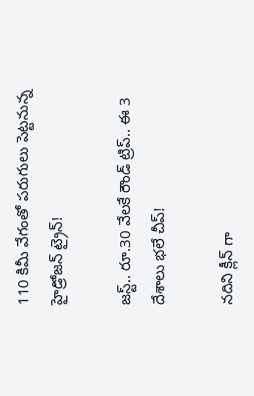110 కిమీ వేగంతో పరుగులు పెట్టనున్న హైడ్రోజన్ ట్రైన్!

జస్ట్.. రూ.30 వేలకే రౌండ్ ట్రిప్.. ఈ 3 దేశాలు భలే చీప్!

నదిని క్లీన్ గా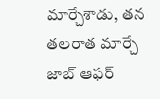మార్చేశాడు, తన తలరాత మార్చే జాబ్ ఆఫర్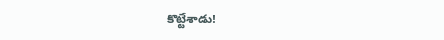కొట్టేశాడు!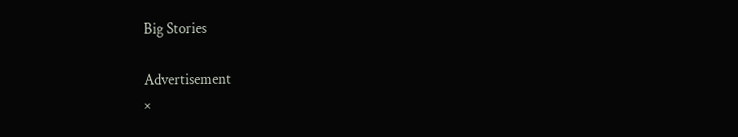Big Stories

Advertisement
×